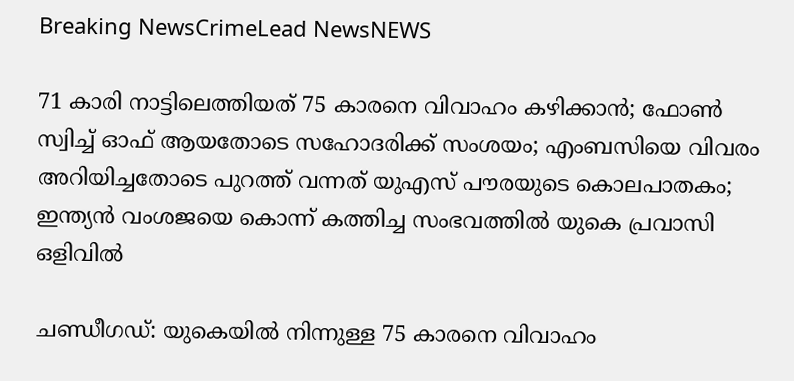Breaking NewsCrimeLead NewsNEWS

71 കാരി നാട്ടിലെത്തിയത് 75 കാരനെ വിവാഹം കഴിക്കാന്‍; ഫോണ്‍ സ്വിച്ച് ഓഫ് ആയതോടെ സഹോദരിക്ക് സംശയം; എംബസിയെ വിവരം അറിയിച്ചതോടെ പുറത്ത് വന്നത് യുഎസ് പൗരയുടെ കൊലപാതകം; ഇന്ത്യന്‍ വംശജയെ കൊന്ന് കത്തിച്ച സംഭവത്തില്‍ യുകെ പ്രവാസി ഒളിവില്‍

ചണ്ഡീഗഡ്: യുകെയില്‍ നിന്നുള്ള 75 കാരനെ വിവാഹം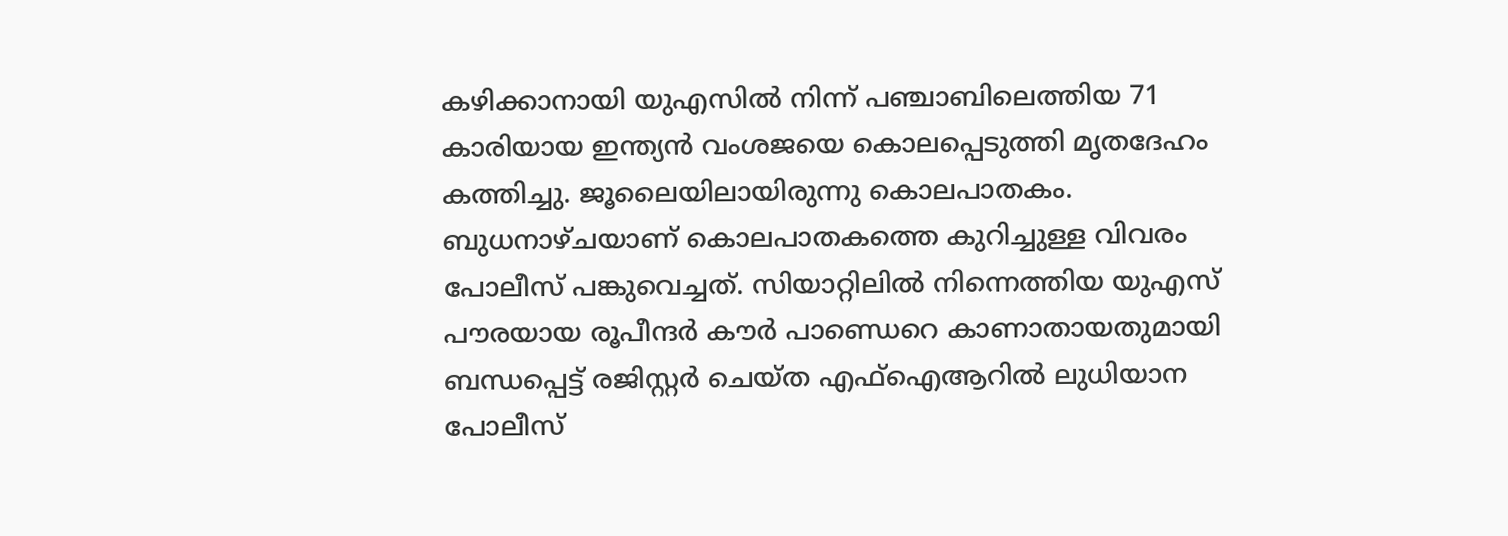കഴിക്കാനായി യുഎസില്‍ നിന്ന് പഞ്ചാബിലെത്തിയ 71 കാരിയായ ഇന്ത്യന്‍ വംശജയെ കൊലപ്പെടുത്തി മൃതദേഹം കത്തിച്ചു. ജൂലൈയിലായിരുന്നു കൊലപാതകം. ബുധനാഴ്ചയാണ് കൊലപാതകത്തെ കുറിച്ചുള്ള വിവരം പോലീസ് പങ്കുവെച്ചത്. സിയാറ്റിലില്‍ നിന്നെത്തിയ യുഎസ് പൗരയായ രൂപീന്ദര്‍ കൗര്‍ പാണ്ഡെറെ കാണാതായതുമായി ബന്ധപ്പെട്ട് രജിസ്റ്റര്‍ ചെയ്ത എഫ്ഐആറില്‍ ലുധിയാന പോലീസ്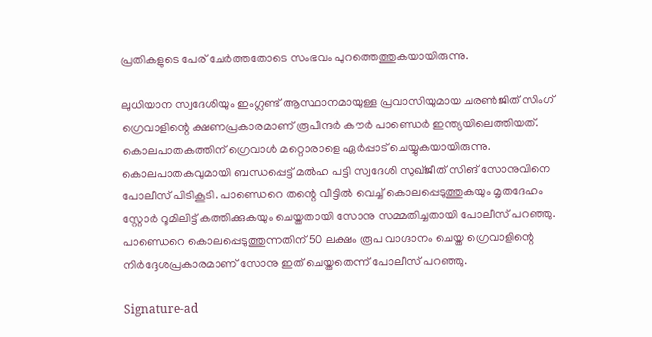പ്രതികളുടെ പേര് ചേര്‍ത്തതോടെ സംഭവം പുറത്തെത്തുകയായിരുന്നു.

ലുധിയാന സ്വദേശിയും ഇംഗ്ലണ്ട് ആസ്ഥാനമായുള്ള പ്രവാസിയുമായ ചരണ്‍ജിത് സിംഗ് ഗ്രെവാളിന്റെ ക്ഷണപ്രകാരമാണ് രൂപീന്ദര്‍ കൗര്‍ പാണ്ഡെര്‍ ഇന്ത്യയിലെത്തിയത്. കൊലപാതകത്തിന് ഗ്രെവാള്‍ മറ്റൊരാളെ ഏര്‍പ്പാട് ചെയ്യുകയായിരുന്നു. കൊലപാതകവുമായി ബന്ധപ്പെട്ട് മല്‍ഹ പട്ടി സ്വദേശി സുഖ്ജീത് സിങ് സോനുവിനെ പോലീസ് പിടികൂടി. പാണ്ഡെറെ തന്റെ വീട്ടില്‍ വെച്ച് കൊലപ്പെടുത്തുകയും മൃതദേഹം സ്റ്റോര്‍ റൂമിലിട്ട് കത്തിക്കുകയും ചെയ്തതായി സോനു സമ്മതിച്ചതായി പോലീസ് പറഞ്ഞു. പാണ്ഡെറെ കൊലപ്പെടുത്തുന്നതിന് 50 ലക്ഷം രൂപ വാഗ്ദാനം ചെയ്ത ഗ്രെവാളിന്റെ നിര്‍ദ്ദേശപ്രകാരമാണ് സോനു ഇത് ചെയ്തതെന്ന് പോലീസ് പറഞ്ഞു.

Signature-ad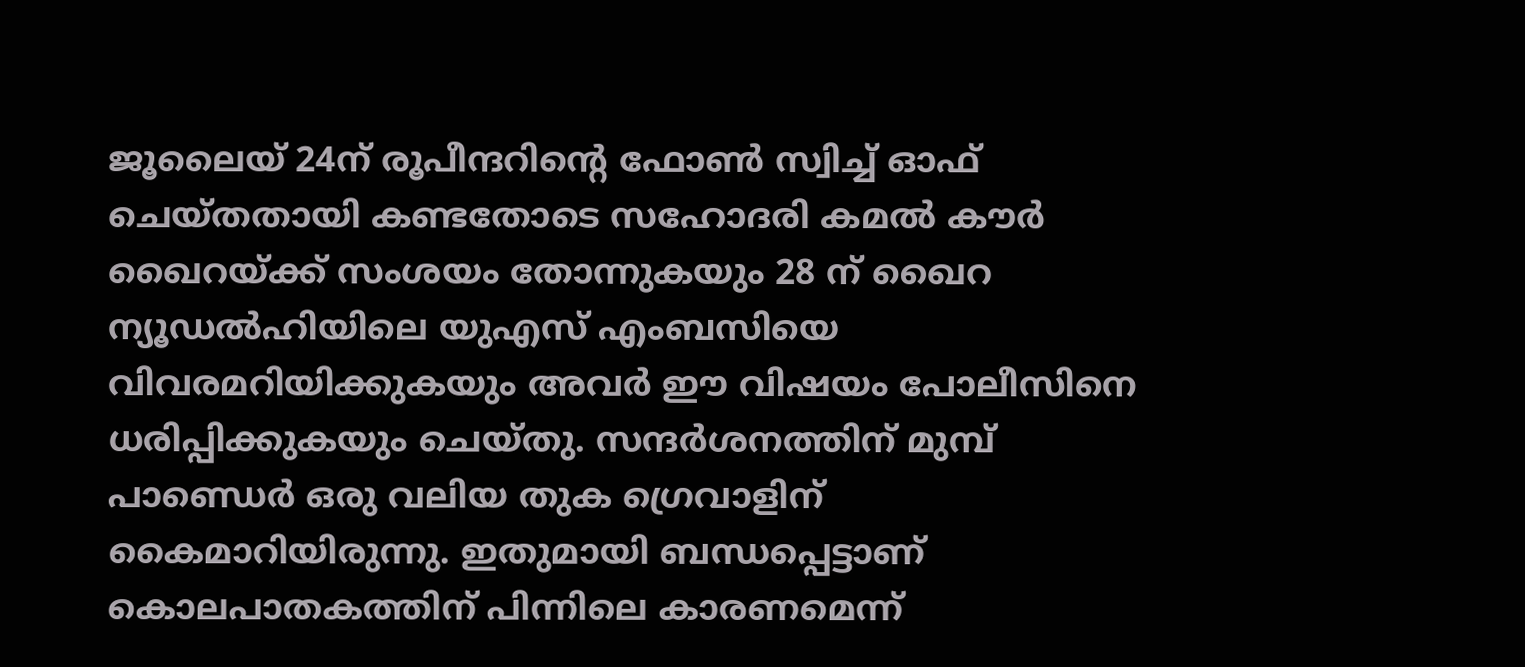ജൂലൈയ് 24ന് രൂപീന്ദറിന്റെ ഫോണ്‍ സ്വിച്ച് ഓഫ് ചെയ്തതായി കണ്ടതോടെ സഹോദരി കമല്‍ കൗര്‍ ഖൈറയ്ക്ക് സംശയം തോന്നുകയും 28 ന് ഖൈറ ന്യൂഡല്‍ഹിയിലെ യുഎസ് എംബസിയെ വിവരമറിയിക്കുകയും അവര്‍ ഈ വിഷയം പോലീസിനെ ധരിപ്പിക്കുകയും ചെയ്തു. സന്ദര്‍ശനത്തിന് മുമ്പ് പാണ്ഡെര്‍ ഒരു വലിയ തുക ഗ്രെവാളിന് കൈമാറിയിരുന്നു. ഇതുമായി ബന്ധപ്പെട്ടാണ് കൊലപാതകത്തിന് പിന്നിലെ കാരണമെന്ന്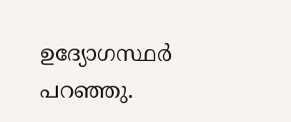ഉദ്യോഗസ്ഥര്‍ പറഞ്ഞു.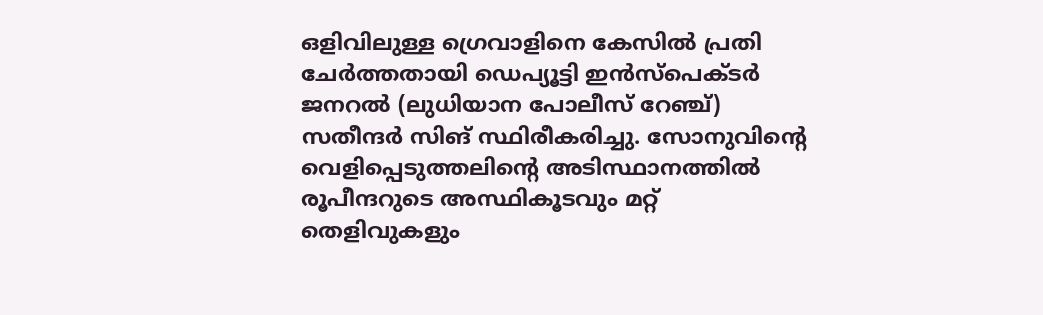ഒളിവിലുള്ള ഗ്രെവാളിനെ കേസില്‍ പ്രതി ചേര്‍ത്തതായി ഡെപ്യൂട്ടി ഇന്‍സ്‌പെക്ടര്‍ ജനറല്‍ (ലുധിയാന പോലീസ് റേഞ്ച്) സതീന്ദര്‍ സിങ് സ്ഥിരീകരിച്ചു. സോനുവിന്റെ വെളിപ്പെടുത്തലിന്റെ അടിസ്ഥാനത്തില്‍ രൂപീന്ദറുടെ അസ്ഥികൂടവും മറ്റ് തെളിവുകളും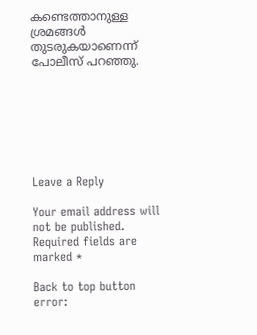കണ്ടെത്താനുള്ള ശ്രമങ്ങള്‍ തുടരുകയാണെന്ന് പോലീസ് പറഞ്ഞു.







Leave a Reply

Your email address will not be published. Required fields are marked *

Back to top button
error: